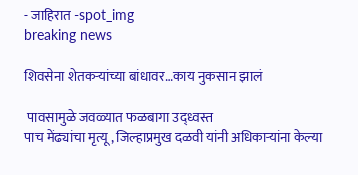- जाहिरात -spot_img
breaking news

शिवसेना शेतकऱ्यांच्या बांधावर…काय नुकसान झालं

 पावसामुळे जवळ्यात फळबागा उद्ध्वस्त
पाच मेंढ्यांचा मृत्यू, जिल्हाप्रमुख दळवी यांनी अधिकाऱ्यांना केल्या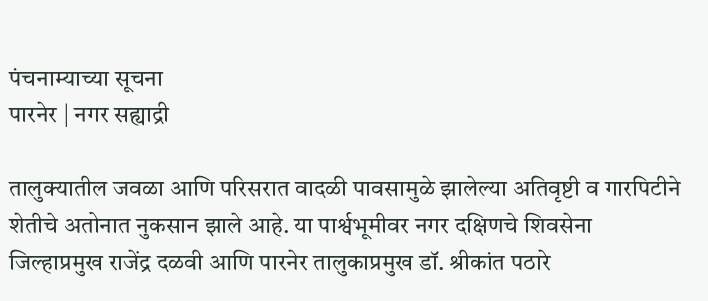पंचनाम्याच्या सूचना
पारनेर | नगर सह्याद्री

तालुक्यातील जवळा आणि परिसरात वादळी पावसामुळे झालेल्या अतिवृष्टी व गारपिटीने शेतीचे अतोनात नुकसान झाले आहे. या पार्श्वभूमीवर नगर दक्षिणचे शिवसेना जिल्हाप्रमुख राजेंद्र दळवी आणि पारनेर तालुकाप्रमुख डॉ. श्रीकांत पठारे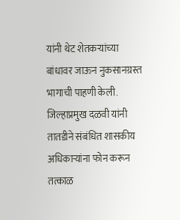यांनी थेट शेतकऱ्यांच्या बांधावर जाऊन नुकसानग्रस्त भागाची पाहणी केली. जिल्हाप्रमुख दळवी यांनी तातडीने संबंधित शासकीय अधिकाऱ्यांना फोन करून तत्काळ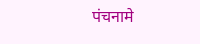पंचनामे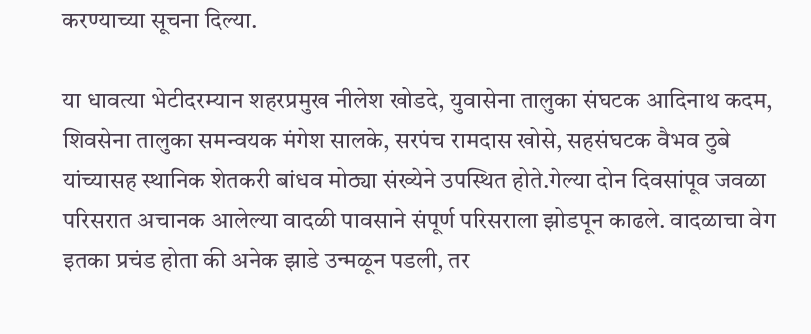करण्याच्या सूचना दिल्या.

या धावत्या भेटीदरम्यान शहरप्रमुख नीलेश खोडदे, युवासेना तालुका संघटक आदिनाथ कदम, शिवसेना तालुका समन्वयक मंगेश सालके, सरपंच रामदास खोसे, सहसंघटक वैभव ठुबे यांच्यासह स्थानिक शेतकरी बांधव मोठ्या संख्येने उपस्थित होते.गेल्या दोन दिवसांपूव जवळा परिसरात अचानक आलेल्या वादळी पावसाने संपूर्ण परिसराला झोडपून काढले. वादळाचा वेग इतका प्रचंड होता की अनेक झाडे उन्मळून पडली, तर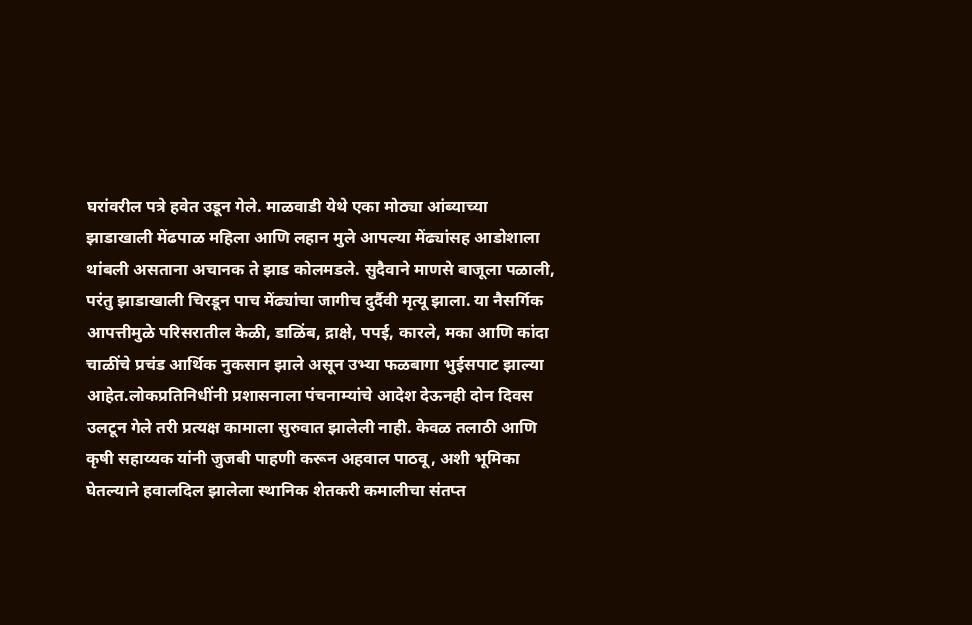घरांवरील पत्रे हवेत उडून गेले. माळवाडी येथे एका मोठ्या आंब्याच्या झाडाखाली मेंढपाळ महिला आणि लहान मुले आपल्या मेंढ्यांसह आडोशाला थांबली असताना अचानक ते झाड कोलमडले. सुदैवाने माणसे बाजूला पळाली, परंतु झाडाखाली चिरडून पाच मेंढ्यांचा जागीच दुर्दैवी मृत्यू झाला. या नैसर्गिक आपत्तीमुळे परिसरातील केळी, डाळिंब, द्राक्षे, पपई, कारले, मका आणि कांदा चाळींचे प्रचंड आर्थिक नुकसान झाले असून उभ्या फळबागा भुईसपाट झाल्या आहेत.लोकप्रतिनिधींनी प्रशासनाला पंचनाम्यांचे आदेश देऊनही दोन दिवस उलटून गेले तरी प्रत्यक्ष कामाला सुरुवात झालेली नाही. केवळ तलाठी आणि कृषी सहाय्यक यांनी जुजबी पाहणी करून अहवाल पाठवू, अशी भूमिका घेतल्याने हवालदिल झालेला स्थानिक शेतकरी कमालीचा संतप्त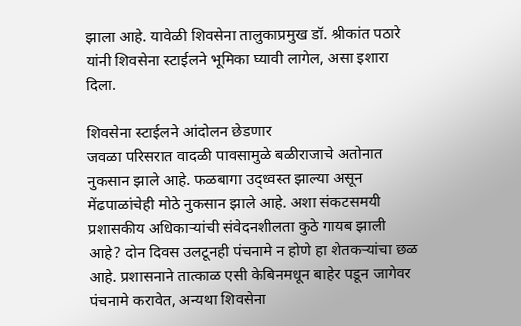झाला आहे. यावेळी शिवसेना तालुकाप्रमुख डॉ. श्रीकांत पठारे यांनी शिवसेना स्टाईलने भूमिका घ्यावी लागेल, असा इशारा दिला.

शिवसेना स्टाईलने आंदोलन छेडणार
जवळा परिसरात वादळी पावसामुळे बळीराजाचे अतोनात नुकसान झाले आहे. फळबागा उद्ध्वस्त झाल्या असून मेंढपाळांचेही मोठे नुकसान झाले आहे. अशा संकटसमयी प्रशासकीय अधिकाऱ्यांची संवेदनशीलता कुठे गायब झाली आहे? दोन दिवस उलटूनही पंचनामे न होणे हा शेतकऱ्यांचा छळ आहे. प्रशासनाने तात्काळ एसी केबिनमधून बाहेर पडून जागेवर पंचनामे करावेत, अन्यथा शिवसेना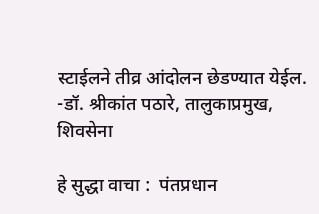स्टाईलने तीव्र आंदोलन छेडण्यात येईल.
-डॉ. श्रीकांत पठारे, तालुकाप्रमुख, शिवसेना

हे सुद्धा वाचा :  पंतप्रधान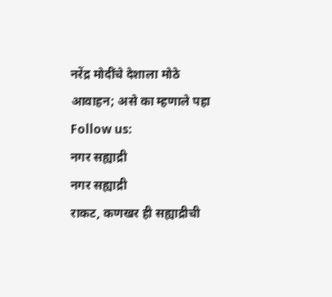नरेंद्र मोदींचे देशाला मोठे आवाहन; असे का म्हणाले पहा
Follow us:
नगर सह्याद्री
नगर सह्याद्री
राकट, कणखर ही सह्याद्रीची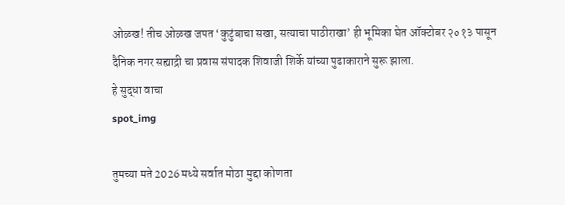ओळख! तीच ओळख जपत ‘कुटुंबाचा सखा, सत्याचा पाठीराखा’ ही भूमिका घेत ऑक्टोबर २०१३ पासून दैनिक नगर सह्याद्री चा प्रवास संपादक शिवाजी शिर्के यांच्या पुढाकाराने सुरू झाला.
हे सुद्धा वाचा
spot_img

तुमच्या मते 2026 मध्ये सर्वात मोठा मुद्दा कोणता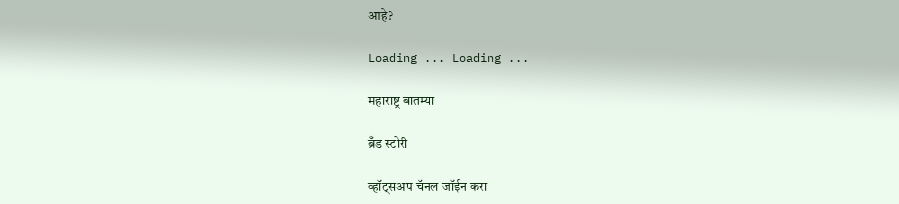आहे?

Loading ... Loading ...

महाराष्ट्र बातम्या

ब्रँड स्टोरी

व्हॉट्सअप चॅनल जॉईन करा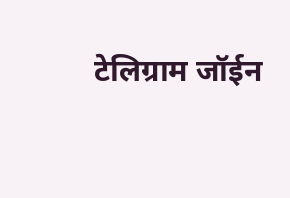टेलिग्राम जॉईन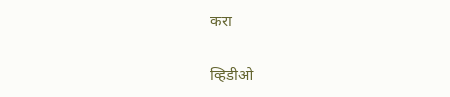करा

व्हिडीओ